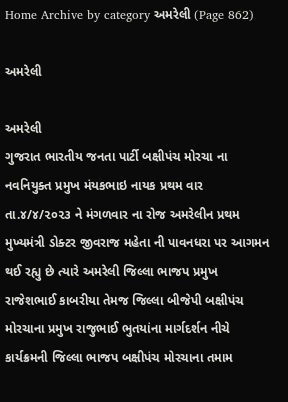Home Archive by category અમરેલી (Page 862)

અમરેલી

અમરેલી
ગુજરાત ભારતીય જનતા પાર્ટી બક્ષીપંચ મોરચા ના નવનિયુક્ત પ્રમુખ મંયકભાઇ નાયક પ્રથમ વાર તા.૪/૪/૨૦૨૩ ને મંગળવાર ના રોજ અમરેલીન પ્રથમ મુખ્યમંત્રી ડોક્ટર જીવરાજ મહેતા ની પાવનધરા પર આગમન થઈ રહ્યુ છે ત્યારે અમરેલી જિલ્લા ભાજપ પ્રમુખ રાજેશભાઈ કાબરીયા તેમજ જિલ્લા બીજેપી બક્ષીપંચ મોરચાના પ્રમુખ રાજુભાઈ ભુતયાંના માર્ગદર્શન નીચે કાર્યક્રમની જિલ્લા ભાજપ બક્ષીપંચ મોરચાના તમામ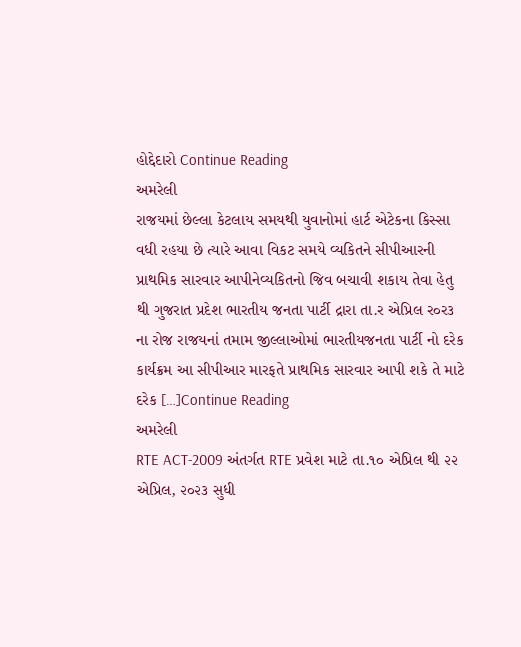હોદ્દેદારો Continue Reading
અમરેલી
રાજયમાં છેલ્લા કેટલાય સમયથી યુવાનોમાં હાર્ટ એટેકના કિસ્સા વધી રહયા છે ત્યારે આવા વિકટ સમયે વ્યકિતને સીપીઆરની પ્રાથમિક સારવાર આપીનેવ્યકિતનો જિવ બચાવી શકાય તેવા હેતુ થી ગુજરાત પ્રદેશ ભારતીય જનતા પાર્ટી દ્રારા તા.ર એપ્રિલ ર૦ર૩ ના રોજ રાજયનાં તમામ જીલ્લાઓમાં ભારતીયજનતા પાર્ટી નો દરેક કાર્યક્રમ આ સીપીઆર મારફતે પ્રાથમિક સારવાર આપી શકે તે માટે દરેક […]Continue Reading
અમરેલી
RTE ACT-2009 અંતર્ગત RTE પ્રવેશ માટે તા.૧૦ એપ્રિલ થી ૨૨ એપ્રિલ, ૨૦૨૩ સુધી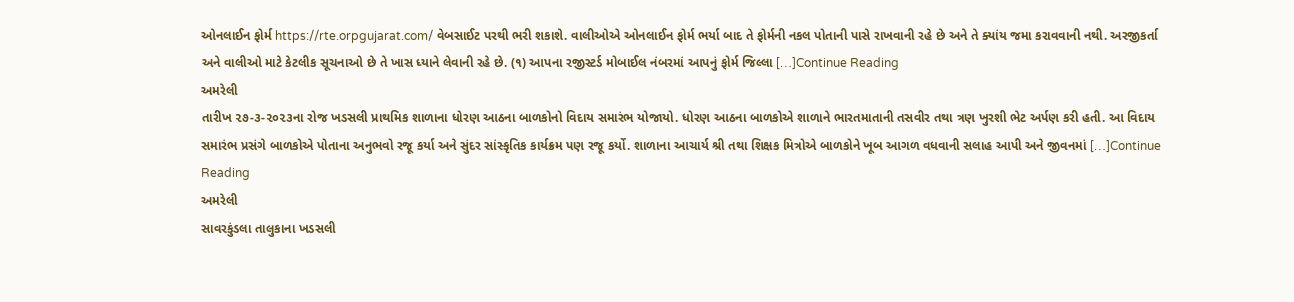ઓનલાઈન ફોર્મ https://rte.orpgujarat.com/ વેબસાઈટ પરથી ભરી શકાશે. વાલીઓએ ઓનલાઈન ફોર્મ ભર્યા બાદ તે ફોર્મની નકલ પોતાની પાસે રાખવાની રહે છે અને તે ક્યાંય જમા કરાવવાની નથી. અરજીકર્તા અને વાલીઓ માટે કેટલીક સૂચનાઓ છે તે ખાસ ધ્યાને લેવાની રહે છે. (૧) આપના રજીસ્ટર્ડ મોબાઈલ નંબરમાં આપનું ફોર્મ જિલ્લા […]Continue Reading
અમરેલી
તારીખ ૨૭-૩-૨૦૨૩ના રોજ ખડસલી પ્રાથમિક શાળાના ધોરણ આઠના બાળકોનો વિદાય સમારંભ યોજાયો. ધોરણ આઠના બાળકોએ શાળાને ભારતમાતાની તસવીર તથા ત્રણ ખુરશી ભેટ અર્પણ કરી હતી. આ વિદાય સમારંભ પ્રસંગે બાળકોએ પોતાના અનુભવો રજૂ કર્યા અને સુંદર સાંસ્કૃતિક કાર્યક્રમ પણ રજૂ કર્યો. શાળાના આચાર્ય શ્રી તથા શિક્ષક મિત્રોએ બાળકોને ખૂબ આગળ વધવાની સલાહ આપી અને જીવનમાં […]Continue Reading
અમરેલી
સાવરકુંડલા તાલુકાના ખડસલી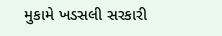મુકામે ખડસલી સરકારી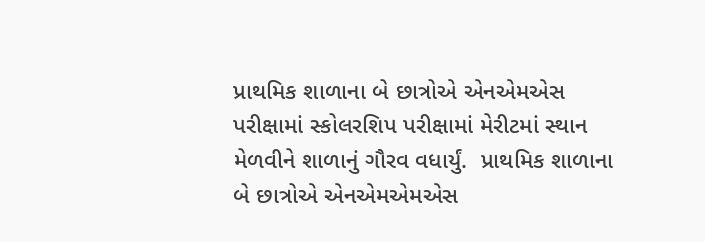પ્રાથમિક શાળાના બે છાત્રોએ એનએમએસ પરીક્ષામાં સ્કોલરશિપ પરીક્ષામાં મેરીટમાં સ્થાન મેળવીને શાળાનું ગૌરવ વધાર્યું.  પ્રાથમિક શાળાના બે છાત્રોએ એનએમએમએસ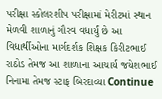પરીક્ષા સ્કોલરશીપ પરીક્ષામાં મેરીટમાં સ્થાન મેળવી શાળાનું ગૌરવ વધાર્યું છે આ વિદ્યાર્થીઓના માર્ગદર્શક શિક્ષક કિરીટભાઈ રાઠોડ તેમજ આ શાળાના આચાર્ય જયેશભાઈ નિનામા તેમજ સ્ટાફ બિરદાવ્યા Continue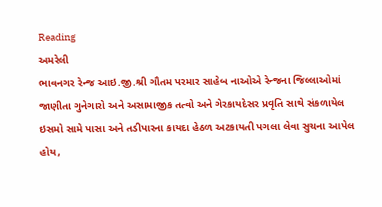Reading
અમરેલી
ભાવનગર રેન્જ આઇ.જી.શ્રી ગૌતમ પરમાર સાહેબ નાઓએ રેન્જના જિલ્લાઓમાં જાણીતા ગુનેગારો અને અસામાજીક તત્વો અને ગેરકાયદેસર પ્રવૃતિ સાથે સંકળાયેલ ઇસમો સામે પાસા અને તડીપારના કાયદા હેઠળ અટકાયતી પગલા લેવા સુચના આપેલ હોય,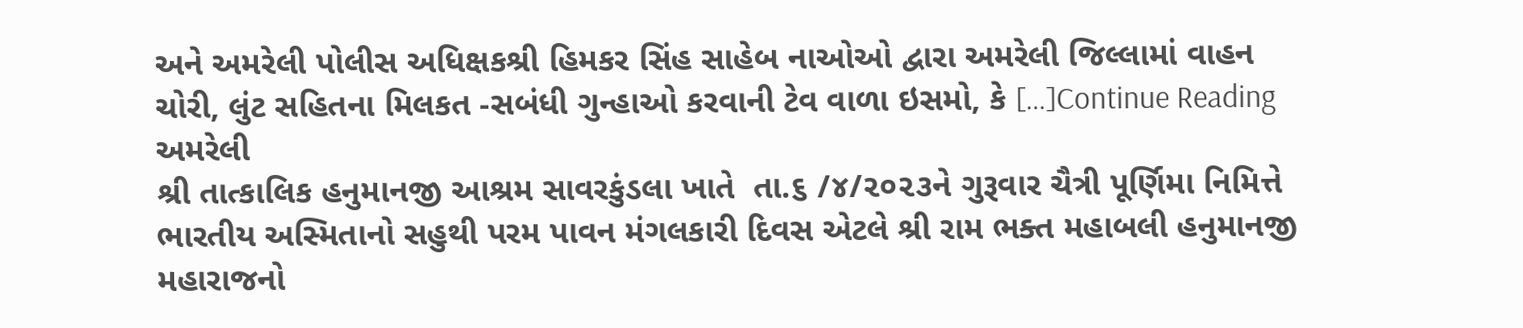અને અમરેલી પોલીસ અધિક્ષકશ્રી હિમકર સિંહ સાહેબ નાઓઓ દ્વારા અમરેલી જિલ્લામાં વાહન ચોરી, લુંટ સહિતના મિલકત -સબંધી ગુન્હાઓ કરવાની ટેવ વાળા ઇસમો, કે […]Continue Reading
અમરેલી
શ્રી તાત્કાલિક હનુમાનજી આશ્રમ સાવરકુંડલા ખાતે  તા.૬ /૪/૨૦૨૩ને ગુરૂવાર ચૈત્રી પૂર્ણિમા નિમિત્તે ભારતીય અસ્મિતાનો સહુથી પરમ પાવન મંગલકારી દિવસ એટલે શ્રી રામ ભક્ત મહાબલી હનુમાનજી મહારાજનો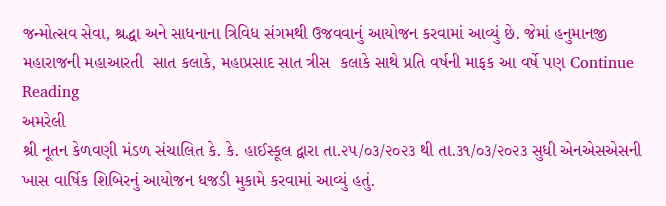જન્મોત્સવ સેવા, શ્રદ્ધા અને સાધનાના ત્રિવિધ સંગમથી ઉજવવાનું આયોજન કરવામાં આવ્યું છે. જેમાં હનુમાનજી મહારાજની મહાઆરતી  સાત કલાકે, મહાપ્રસાદ સાત ત્રીસ  કલાકે સાથે પ્રતિ વર્ષની માફક આ વર્ષે પણ Continue Reading
અમરેલી
શ્રી નૂતન કેળવણી મંડળ સંચાલિત કે. કે. હાઈસ્કૂલ દ્વારા તા.૨૫/૦૩/૨૦૨૩ થી તા.૩૧/૦૩/૨૦૨૩ સુધી એનએસએસની ખાસ વાર્ષિક શિબિરનું આયોજન ધજડી મુકામે કરવામાં આવ્યું હતું.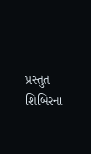પ્રસ્તુત શિબિરના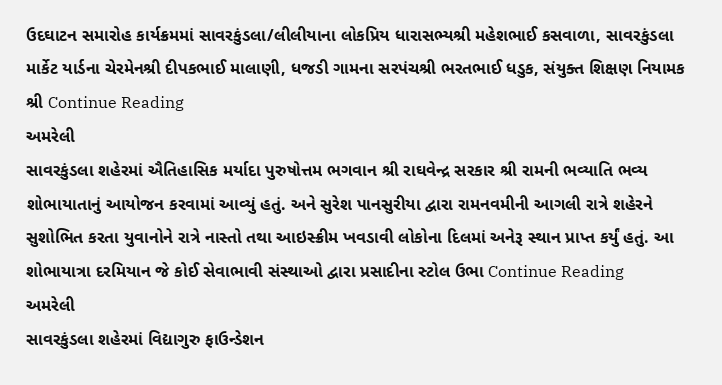ઉદઘાટન સમારોહ કાર્યક્રમમાં સાવરકુંડલા/લીલીયાના લોકપ્રિય ધારાસભ્યશ્રી મહેશભાઈ કસવાળા, સાવરકુંડલા માર્કેટ યાર્ડના ચેરમેનશ્રી દીપકભાઈ માલાણી, ધજડી ગામના સરપંચશ્રી ભરતભાઈ ધડુક, સંયુક્ત શિક્ષણ નિયામક શ્રી Continue Reading
અમરેલી
સાવરકુંડલા શહેરમાં ઐતિહાસિક મર્યાદા પુરુષોત્તમ ભગવાન શ્રી રાઘવેન્દ્ર સરકાર શ્રી રામની ભવ્યાતિ ભવ્ય શોભાયાતાનું આયોજન કરવામાં આવ્યું હતું. અને સુરેશ પાનસુરીયા દ્વારા રામનવમીની આગલી રાત્રે શહેરને સુશોભિત કરતા યુવાનોને રાત્રે નાસ્તો તથા આઇસ્ક્રીમ ખવડાવી લોકોના દિલમાં અનેરૂ સ્થાન પ્રાપ્ત કર્યું હતું. આ શોભાયાત્રા દરમિયાન જે કોઈ સેવાભાવી સંસ્થાઓ દ્વારા પ્રસાદીના સ્ટોલ ઉભા Continue Reading
અમરેલી
સાવરકુંડલા શહેરમાં વિદ્યાગુરુ ફાઉન્ડેશન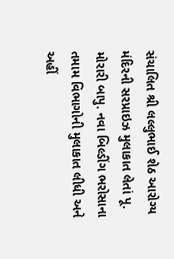સંચાલિત શ્રી લલ્લુભાઈ શેઠ આરોગ્ય મંદિરની સરપ્રાઇઝ મુલાકાત લેતાં પૂ. મોરારી બાપુ. નવા બિલ્ડીંગ ભરોસાના તમામ વિભાગોની મુલાકાત લીધી અને અહીં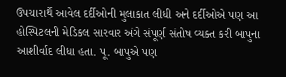ઉપચારાર્થે આવેલ દર્દીઓની મુલાકાત લીધી અને દર્દીઓએ પણ આ હોસ્પિટલની મેડિકલ સારવાર અંગે સંપૂર્ણ સંતોષ વ્યક્ત કરી બાપુના આશીર્વાદ લીધા હતા. પૂ. બાપુએ પણ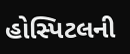હોસ્પિટલની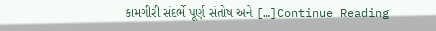કામગીરી સંદર્ભે પૂર્ણ સંતોષ અને […]Continue Reading